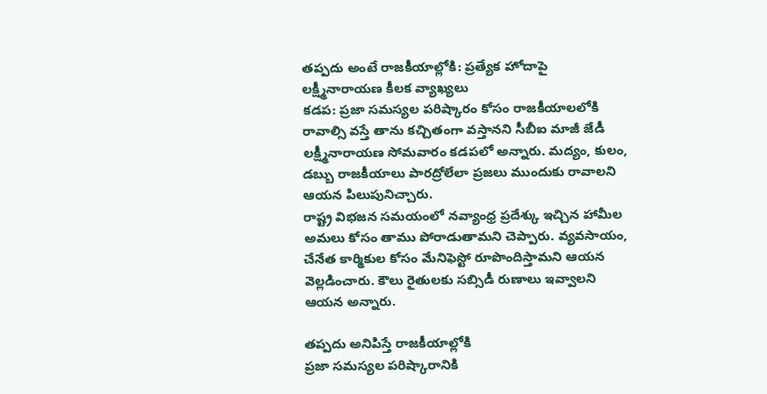తప్పదు అంటే రాజకీయాల్లోకి: ప్రత్యేక హోదాపై లక్ష్మీనారాయణ కీలక వ్యాఖ్యలు
కడప: ప్రజా సమస్యల పరిష్కారం కోసం రాజకీయాలలోకి రావాల్సి వస్తే తాను కచ్చితంగా వస్తానని సీబీఐ మాజీ జేడీ లక్ష్మీనారాయణ సోమవారం కడపలో అన్నారు. మద్యం, కులం, డబ్బు రాజకీయాలు పారద్రోలేలా ప్రజలు ముందుకు రావాలని ఆయన పిలుపునిచ్చారు.
రాష్ట్ర విభజన సమయంలో నవ్యాంధ్ర ప్రదేశ్కు ఇచ్చిన హామీల అమలు కోసం తాము పోరాడుతామని చెప్పారు. వ్యవసాయం, చేనేత కార్మికుల కోసం మేనిఫెస్టో రూపొందిస్తామని ఆయన వెల్లడించారు. కౌలు రైతులకు సబ్సిడీ రుణాలు ఇవ్వాలని ఆయన అన్నారు.

తప్పదు అనిపిస్తే రాజకీయాల్లోకి
ప్రజా సమస్యల పరిష్కారానికి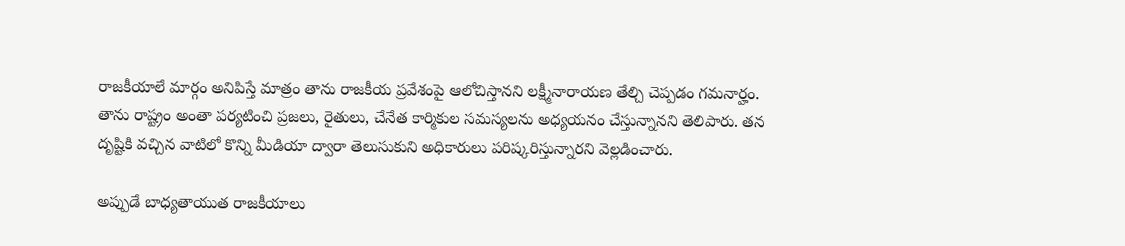రాజకీయాలే మార్గం అనిపిస్తే మాత్రం తాను రాజకీయ ప్రవేశంపై ఆలోచిస్తానని లక్ష్మీనారాయణ తేల్చి చెప్పడం గమనార్హం. తాను రాష్ట్రం అంతా పర్యటించి ప్రజలు, రైతులు, చేనేత కార్మికుల సమస్యలను అధ్యయనం చేస్తున్నానని తెలిపారు. తన దృష్టికి వచ్చిన వాటిలో కొన్ని మీడియా ద్వారా తెలుసుకుని అధికారులు పరిష్కరిస్తున్నారని వెల్లడించారు.

అప్పుడే బాధ్యతాయుత రాజకీయాలు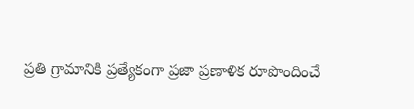ప్రతి గ్రామానికి ప్రత్యేకంగా ప్రజా ప్రణాళిక రూపొందించే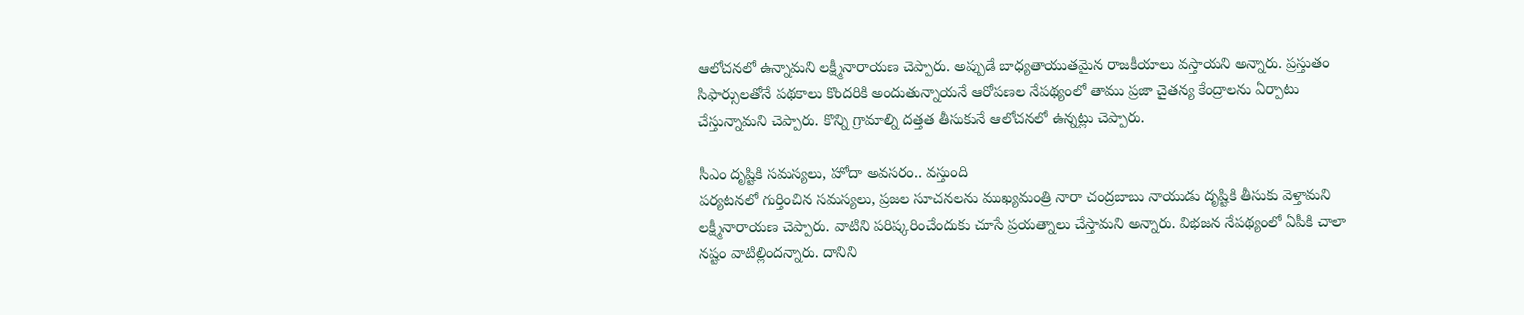ఆలోచనలో ఉన్నామని లక్ష్మీనారాయణ చెప్పారు. అప్పుడే బాధ్యతాయుతమైన రాజకీయాలు వస్తాయని అన్నారు. ప్రస్తుతం సిఫార్సులతోనే పథకాలు కొందరికి అందుతున్నాయనే ఆరోపణల నేపథ్యంలో తాము ప్రజా చైతన్య కేంద్రాలను ఏర్పాటు చేస్తున్నామని చెప్పారు. కొన్ని గ్రామాల్ని దత్తత తీసుకునే ఆలోచనలో ఉన్నట్లు చెప్పారు.

సీఎం దృష్టికి సమస్యలు, హోదా అవసరం.. వస్తుంది
పర్యటనలో గుర్తించిన సమస్యలు, ప్రజల సూచనలను ముఖ్యమంత్రి నారా చంద్రబాబు నాయుడు దృష్టికి తీసుకు వెళ్తామని లక్ష్మీనారాయణ చెప్పారు. వాటిని పరిష్కరించేందుకు చూసే ప్రయత్నాలు చేస్తామని అన్నారు. విభజన నేపథ్యంలో ఏపీకి చాలా నష్టం వాటిల్లిందన్నారు. దానిని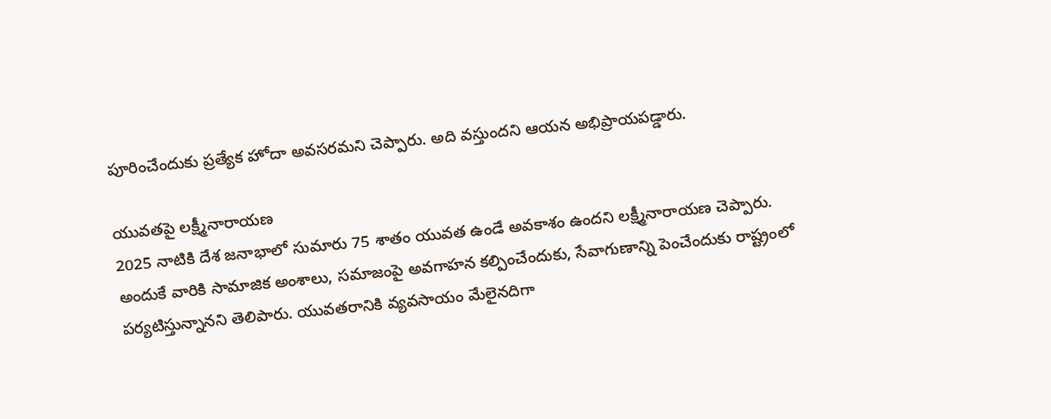పూరించేందుకు ప్రత్యేక హోదా అవసరమని చెప్పారు. అది వస్తుందని ఆయన అభిప్రాయపడ్డారు.

యువతపై లక్ష్మీనారాయణ
2025 నాటికి దేశ జనాభాలో సుమారు 75 శాతం యువత ఉండే అవకాశం ఉందని లక్ష్మీనారాయణ చెప్పారు. అందుకే వారికి సామాజిక అంశాలు, సమాజంపై అవగాహన కల్పించేందుకు, సేవాగుణాన్ని పెంచేందుకు రాష్ట్రంలో పర్యటిస్తున్నానని తెలిపారు. యువతరానికి వ్యవసాయం మేలైనదిగా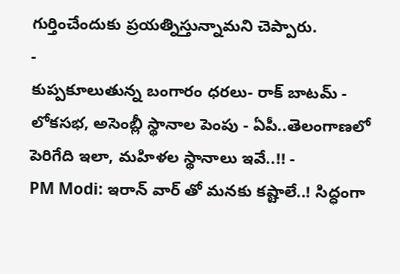గుర్తించేందుకు ప్రయత్నిస్తున్నామని చెప్పారు.
-
కుప్పకూలుతున్న బంగారం ధరలు- రాక్ బాటమ్ -
లోకసభ, అసెంబ్లీ స్థానాల పెంపు - ఏపీ..తెలంగాణలో పెరిగేది ఇలా, మహిళల స్థానాలు ఇవే..!! -
PM Modi: ఇరాన్ వార్ తో మనకు కష్టాలే..! సిద్ధంగా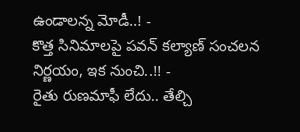ఉండాలన్న మోడీ..! -
కొత్త సినిమాలపై పవన్ కల్యాణ్ సంచలన నిర్ణయం, ఇక నుంచి..!! -
రైతు రుణమాఫీ లేదు.. తేల్చి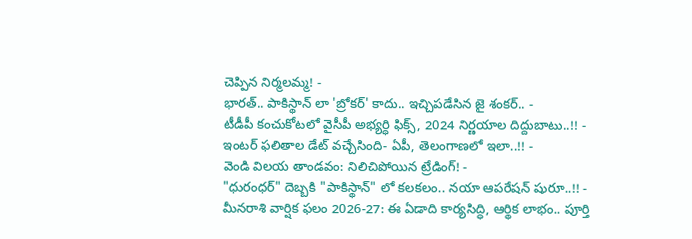చెప్పిన నిర్మలమ్మ! -
భారత్.. పాకిస్థాన్ లా 'బ్రోకర్' కాదు.. ఇచ్చిపడేసిన జై శంకర్.. -
టీడీపీ కంచుకోటలో వైసీపీ అభ్యర్ధి ఫిక్స్, 2024 నిర్ణయాల దిద్దుబాటు..!! -
ఇంటర్ ఫలితాల డేట్ వచ్చేసింది- ఏపీ, తెలంగాణలో ఇలా..!! -
వెండి విలయ తాండవం: నిలిచిపోయిన ట్రేడింగ్! -
"ధురంధర్" దెబ్బకి "పాకిస్థాన్" లో కలకలం.. నయా ఆపరేషన్ షురూ..!! -
మీనరాశి వార్షిక ఫలం 2026-27: ఈ ఏడాది కార్యసిద్ధి, ఆర్థిక లాభం.. పూర్తి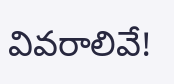వివరాలివే!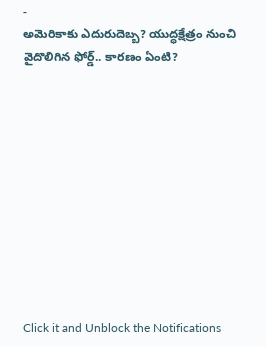-
అమెరికాకు ఎదురుదెబ్బ? యుద్ధక్షేత్రం నుంచి వైదొలిగిన ఫోర్డ్.. కారణం ఏంటి?











Click it and Unblock the Notifications